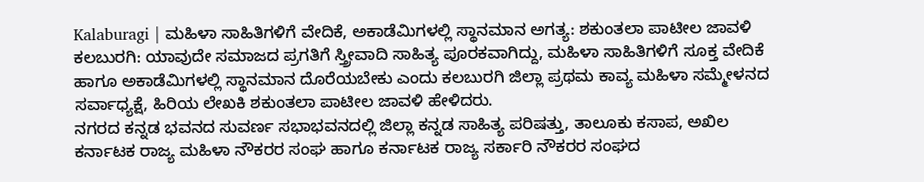Kalaburagi | ಮಹಿಳಾ ಸಾಹಿತಿಗಳಿಗೆ ವೇದಿಕೆ, ಅಕಾಡೆಮಿಗಳಲ್ಲಿ ಸ್ಥಾನಮಾನ ಅಗತ್ಯ: ಶಕುಂತಲಾ ಪಾಟೀಲ ಜಾವಳಿ
ಕಲಬುರಗಿ: ಯಾವುದೇ ಸಮಾಜದ ಪ್ರಗತಿಗೆ ಸ್ತ್ರೀವಾದಿ ಸಾಹಿತ್ಯ ಪೂರಕವಾಗಿದ್ದು, ಮಹಿಳಾ ಸಾಹಿತಿಗಳಿಗೆ ಸೂಕ್ತ ವೇದಿಕೆ ಹಾಗೂ ಅಕಾಡೆಮಿಗಳಲ್ಲಿ ಸ್ಥಾನಮಾನ ದೊರೆಯಬೇಕು ಎಂದು ಕಲಬುರಗಿ ಜಿಲ್ಲಾ ಪ್ರಥಮ ಕಾವ್ಯ ಮಹಿಳಾ ಸಮ್ಮೇಳನದ ಸರ್ವಾಧ್ಯಕ್ಷೆ, ಹಿರಿಯ ಲೇಖಕಿ ಶಕುಂತಲಾ ಪಾಟೀಲ ಜಾವಳಿ ಹೇಳಿದರು.
ನಗರದ ಕನ್ನಡ ಭವನದ ಸುವರ್ಣ ಸಭಾಭವನದಲ್ಲಿ ಜಿಲ್ಲಾ ಕನ್ನಡ ಸಾಹಿತ್ಯ ಪರಿಷತ್ತು, ತಾಲೂಕು ಕಸಾಪ, ಅಖಿಲ ಕರ್ನಾಟಕ ರಾಜ್ಯ ಮಹಿಳಾ ನೌಕರರ ಸಂಘ ಹಾಗೂ ಕರ್ನಾಟಕ ರಾಜ್ಯ ಸರ್ಕಾರಿ ನೌಕರರ ಸಂಘದ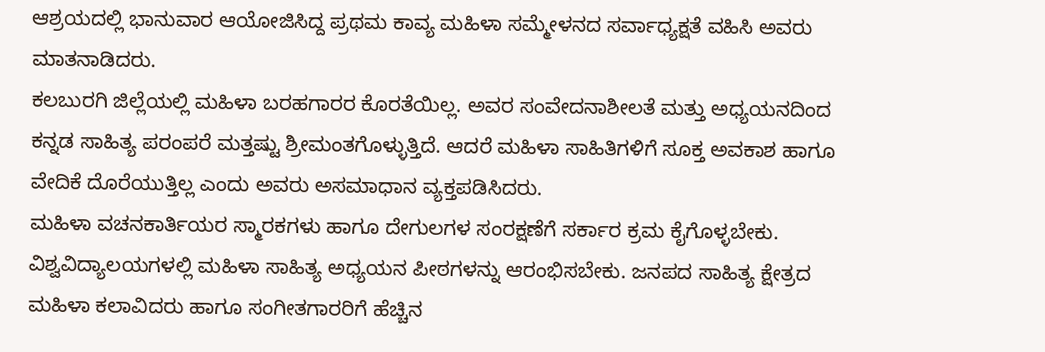ಆಶ್ರಯದಲ್ಲಿ ಭಾನುವಾರ ಆಯೋಜಿಸಿದ್ದ ಪ್ರಥಮ ಕಾವ್ಯ ಮಹಿಳಾ ಸಮ್ಮೇಳನದ ಸರ್ವಾಧ್ಯಕ್ಷತೆ ವಹಿಸಿ ಅವರು ಮಾತನಾಡಿದರು.
ಕಲಬುರಗಿ ಜಿಲ್ಲೆಯಲ್ಲಿ ಮಹಿಳಾ ಬರಹಗಾರರ ಕೊರತೆಯಿಲ್ಲ. ಅವರ ಸಂವೇದನಾಶೀಲತೆ ಮತ್ತು ಅಧ್ಯಯನದಿಂದ ಕನ್ನಡ ಸಾಹಿತ್ಯ ಪರಂಪರೆ ಮತ್ತಷ್ಟು ಶ್ರೀಮಂತಗೊಳ್ಳುತ್ತಿದೆ. ಆದರೆ ಮಹಿಳಾ ಸಾಹಿತಿಗಳಿಗೆ ಸೂಕ್ತ ಅವಕಾಶ ಹಾಗೂ ವೇದಿಕೆ ದೊರೆಯುತ್ತಿಲ್ಲ ಎಂದು ಅವರು ಅಸಮಾಧಾನ ವ್ಯಕ್ತಪಡಿಸಿದರು.
ಮಹಿಳಾ ವಚನಕಾರ್ತಿಯರ ಸ್ಮಾರಕಗಳು ಹಾಗೂ ದೇಗುಲಗಳ ಸಂರಕ್ಷಣೆಗೆ ಸರ್ಕಾರ ಕ್ರಮ ಕೈಗೊಳ್ಳಬೇಕು. ವಿಶ್ವವಿದ್ಯಾಲಯಗಳಲ್ಲಿ ಮಹಿಳಾ ಸಾಹಿತ್ಯ ಅಧ್ಯಯನ ಪೀಠಗಳನ್ನು ಆರಂಭಿಸಬೇಕು. ಜನಪದ ಸಾಹಿತ್ಯ ಕ್ಷೇತ್ರದ ಮಹಿಳಾ ಕಲಾವಿದರು ಹಾಗೂ ಸಂಗೀತಗಾರರಿಗೆ ಹೆಚ್ಚಿನ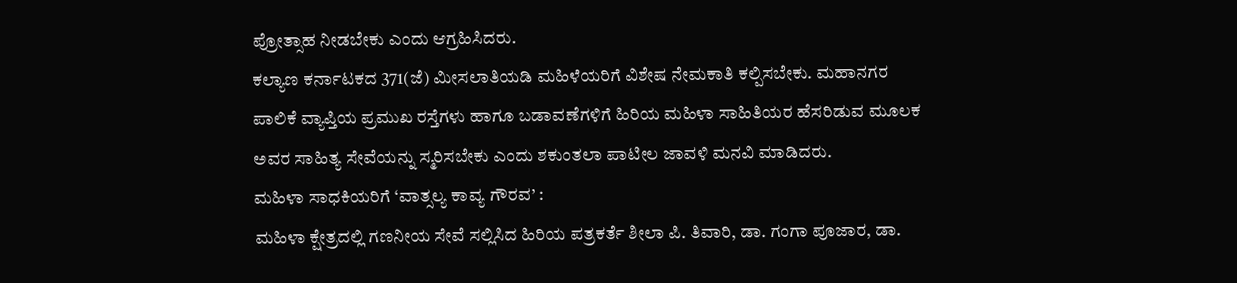ಪ್ರೋತ್ಸಾಹ ನೀಡಬೇಕು ಎಂದು ಆಗ್ರಹಿಸಿದರು.
ಕಲ್ಯಾಣ ಕರ್ನಾಟಕದ 371(ಜೆ) ಮೀಸಲಾತಿಯಡಿ ಮಹಿಳೆಯರಿಗೆ ವಿಶೇಷ ನೇಮಕಾತಿ ಕಲ್ಪಿಸಬೇಕು. ಮಹಾನಗರ ಪಾಲಿಕೆ ವ್ಯಾಪ್ತಿಯ ಪ್ರಮುಖ ರಸ್ತೆಗಳು ಹಾಗೂ ಬಡಾವಣೆಗಳಿಗೆ ಹಿರಿಯ ಮಹಿಳಾ ಸಾಹಿತಿಯರ ಹೆಸರಿಡುವ ಮೂಲಕ ಅವರ ಸಾಹಿತ್ಯ ಸೇವೆಯನ್ನು ಸ್ಮರಿಸಬೇಕು ಎಂದು ಶಕುಂತಲಾ ಪಾಟೀಲ ಜಾವಳಿ ಮನವಿ ಮಾಡಿದರು.
ಮಹಿಳಾ ಸಾಧಕಿಯರಿಗೆ ‘ವಾತ್ಸಲ್ಯ ಕಾವ್ಯ ಗೌರವ’ :
ಮಹಿಳಾ ಕ್ಷೇತ್ರದಲ್ಲಿ ಗಣನೀಯ ಸೇವೆ ಸಲ್ಲಿಸಿದ ಹಿರಿಯ ಪತ್ರಕರ್ತೆ ಶೀಲಾ ಪಿ. ತಿವಾರಿ, ಡಾ. ಗಂಗಾ ಪೂಜಾರ, ಡಾ.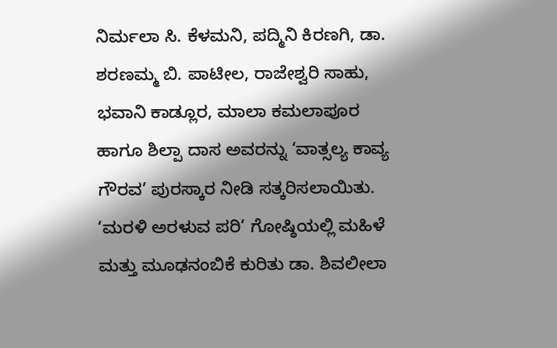ನಿರ್ಮಲಾ ಸಿ. ಕೆಳಮನಿ, ಪದ್ಮಿನಿ ಕಿರಣಗಿ, ಡಾ. ಶರಣಮ್ಮ ಬಿ. ಪಾಟೀಲ, ರಾಜೇಶ್ವರಿ ಸಾಹು, ಭವಾನಿ ಕಾಡ್ಲೂರ, ಮಾಲಾ ಕಮಲಾಪೂರ ಹಾಗೂ ಶಿಲ್ಪಾ ದಾಸ ಅವರನ್ನು ‘ವಾತ್ಸಲ್ಯ ಕಾವ್ಯ ಗೌರವ’ ಪುರಸ್ಕಾರ ನೀಡಿ ಸತ್ಕರಿಸಲಾಯಿತು.
‘ಮರಳಿ ಅರಳುವ ಪರಿ’ ಗೋಷ್ಠಿಯಲ್ಲಿ ಮಹಿಳೆ ಮತ್ತು ಮೂಢನಂಬಿಕೆ ಕುರಿತು ಡಾ. ಶಿವಲೀಲಾ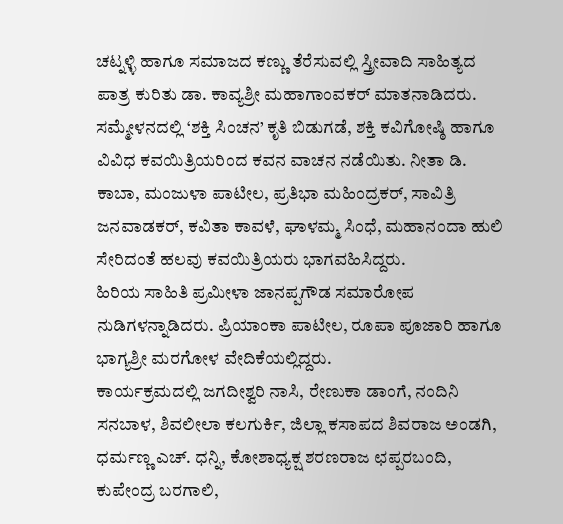ಚಟ್ನಳ್ಳಿ ಹಾಗೂ ಸಮಾಜದ ಕಣ್ಣು ತೆರೆಸುವಲ್ಲಿ ಸ್ತ್ರೀವಾದಿ ಸಾಹಿತ್ಯದ ಪಾತ್ರ ಕುರಿತು ಡಾ. ಕಾವ್ಯಶ್ರೀ ಮಹಾಗಾಂವಕರ್ ಮಾತನಾಡಿದರು.
ಸಮ್ಮೇಳನದಲ್ಲಿ ‘ಶಕ್ತಿ ಸಿಂಚನ’ ಕೃತಿ ಬಿಡುಗಡೆ, ಶಕ್ತಿ ಕವಿಗೋಷ್ಠಿ ಹಾಗೂ ವಿವಿಧ ಕವಯಿತ್ರಿಯರಿಂದ ಕವನ ವಾಚನ ನಡೆಯಿತು. ನೀತಾ ಡಿ. ಕಾಬಾ, ಮಂಜುಳಾ ಪಾಟೀಲ, ಪ್ರತಿಭಾ ಮಹಿಂದ್ರಕರ್, ಸಾವಿತ್ರಿ ಜನವಾಡಕರ್, ಕವಿತಾ ಕಾವಳೆ, ಘಾಳಮ್ಮ ಸಿಂಧೆ, ಮಹಾನಂದಾ ಹುಲಿ ಸೇರಿದಂತೆ ಹಲವು ಕವಯಿತ್ರಿಯರು ಭಾಗವಹಿಸಿದ್ದರು.
ಹಿರಿಯ ಸಾಹಿತಿ ಪ್ರಮೀಳಾ ಜಾನಪ್ಪಗೌಡ ಸಮಾರೋಪ ನುಡಿಗಳನ್ನಾಡಿದರು. ಪ್ರಿಯಾಂಕಾ ಪಾಟೀಲ, ರೂಪಾ ಪೂಜಾರಿ ಹಾಗೂ ಭಾಗ್ಯಶ್ರೀ ಮರಗೋಳ ವೇದಿಕೆಯಲ್ಲಿದ್ದರು.
ಕಾರ್ಯಕ್ರಮದಲ್ಲಿ ಜಗದೀಶ್ವರಿ ನಾಸಿ, ರೇಣುಕಾ ಡಾಂಗೆ, ನಂದಿನಿ ಸನಬಾಳ, ಶಿವಲೀಲಾ ಕಲಗುರ್ಕಿ, ಜಿಲ್ಲಾ ಕಸಾಪದ ಶಿವರಾಜ ಅಂಡಗಿ, ಧರ್ಮಣ್ಣ ಎಚ್. ಧನ್ನಿ, ಕೋಶಾಧ್ಯಕ್ಷ ಶರಣರಾಜ ಛಪ್ಪರಬಂದಿ, ಕುಪೇಂದ್ರ ಬರಗಾಲಿ,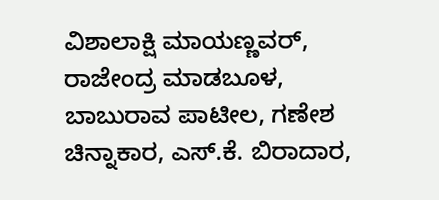ವಿಶಾಲಾಕ್ಷಿ ಮಾಯಣ್ಣವರ್, ರಾಜೇಂದ್ರ ಮಾಡಬೂಳ, ಬಾಬುರಾವ ಪಾಟೀಲ, ಗಣೇಶ ಚಿನ್ನಾಕಾರ, ಎಸ್.ಕೆ. ಬಿರಾದಾರ,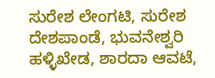ಸುರೇಶ ಲೇಂಗಟಿ, ಸುರೇಶ ದೇಶಪಾಂಡೆ, ಭುವನೇಶ್ವರಿ ಹಳ್ಳಿಖೇಡ, ಶಾರದಾ ಆವಟೆ,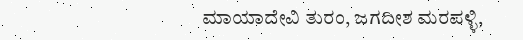ಮಾಯಾದೇವಿ ತುರಂ, ಜಗದೀಶ ಮರಪಳ್ಳಿ,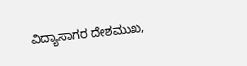ವಿದ್ಯಾಸಾಗರ ದೇಶಮುಖ,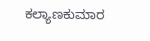ಕಲ್ಯಾಣಕುಮಾರ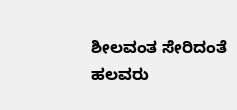ಶೀಲವಂತ ಸೇರಿದಂತೆ ಹಲವರು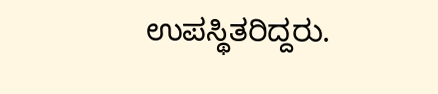ಉಪಸ್ಥಿತರಿದ್ದರು.